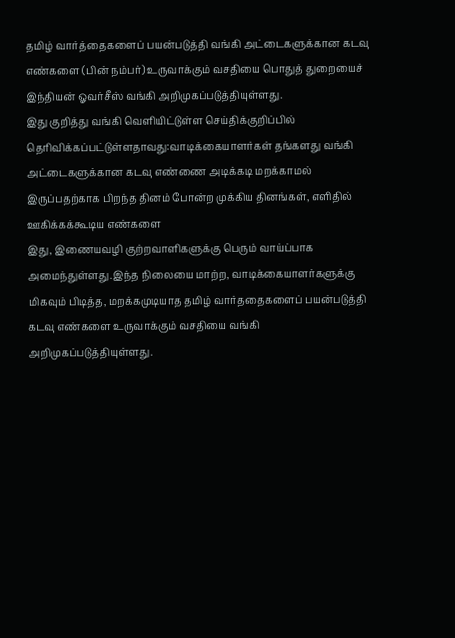தமிழ் வார்த்தைகளைப் பயன்படுத்தி வங்கி அட்டைகளுக்கான கடவு எண்களை (பின் நம்பர்) உருவாக்கும் வசதியை பொதுத் துறையைச் இந்தியன் ஓவர்சீஸ் வங்கி அறிமுகப்படுத்தியுள்ளது.
இது குறித்து வங்கி வெளியிட்டுள்ள செய்திக்குறிப்பில் தெரிவிக்கப்பட்டுள்ளதாவது:வாடிக்கையாளர்கள் தங்களது வங்கி அட்டைகளுக்கான கடவு எண்ணை அடிக்கடி மறக்காமல் இருப்பதற்காக பிறந்த தினம் போன்ற முக்கிய தினங்கள், எளிதில் ஊகிக்கக்கூடிய எண்களை
இது, இணையவழி குற்றவாளிகளுக்கு பெரும் வாய்ப்பாக அமைந்துள்ளது.இந்த நிலையை மாற்ற, வாடிக்கையாளர்களுக்கு மிகவும் பிடித்த, மறக்கமுடியாத தமிழ் வார்ததைகளைப் பயன்படுத்தி கடவு எண்களை உருவாக்கும் வசதியை வங்கி அறிமுகப்படுத்தியுள்ளது.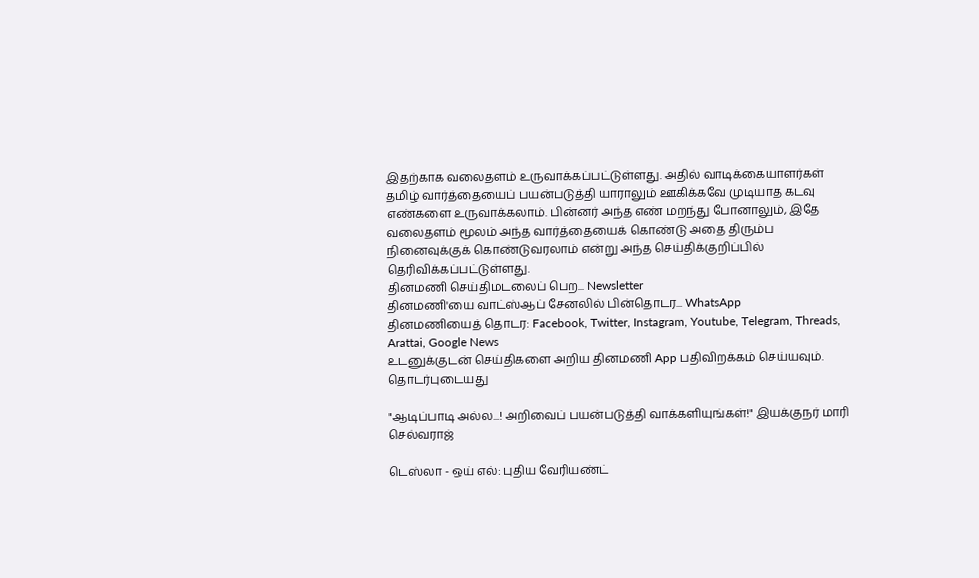இதற்காக வலைதளம் உருவாக்கப்பட்டுள்ளது. அதில் வாடிக்கையாளர்கள் தமிழ் வார்த்தையைப் பயன்படுத்தி யாராலும் ஊகிக்கவே முடியாத கடவு எண்களை உருவாக்கலாம். பின்னர் அந்த எண் மறந்து போனாலும், இதே வலைதளம் மூலம் அந்த வார்த்தையைக் கொண்டு அதை திரும்ப நினைவுக்குக் கொண்டுவரலாம் என்று அந்த செய்திக்குறிப்பில் தெரிவிக்கப்பட்டுள்ளது.
தினமணி செய்திமடலைப் பெற... Newsletter
தினமணி'யை வாட்ஸ்ஆப் சேனலில் பின்தொடர... WhatsApp
தினமணியைத் தொடர: Facebook, Twitter, Instagram, Youtube, Telegram, Threads, Arattai, Google News
உடனுக்குடன் செய்திகளை அறிய தினமணி App பதிவிறக்கம் செய்யவும்.
தொடர்புடையது

"ஆடிப்பாடி அல்ல...! அறிவைப் பயன்படுத்தி வாக்களியுங்கள்!" இயக்குநர் மாரி செல்வராஜ்

டெஸ்லா - ஒய் எல்: புதிய வேரியண்ட்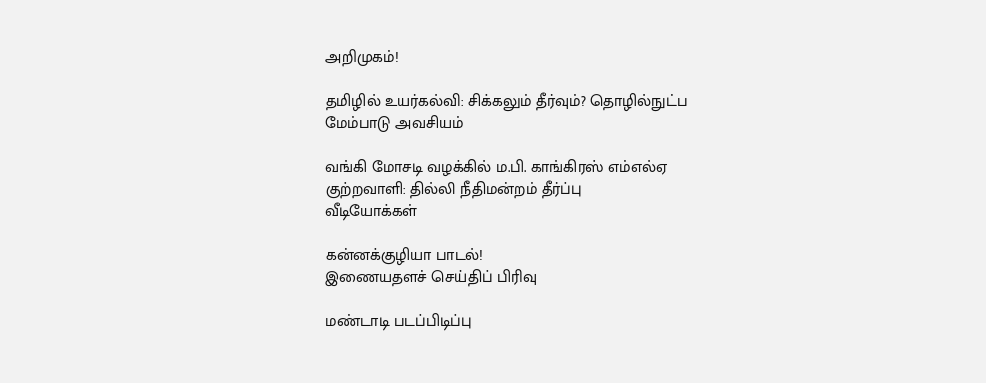அறிமுகம்!

தமிழில் உயர்கல்வி: சிக்கலும் தீர்வும்? தொழில்நுட்ப மேம்பாடு அவசியம்

வங்கி மோசடி வழக்கில் ம.பி. காங்கிரஸ் எம்எல்ஏ குற்றவாளி: தில்லி நீதிமன்றம் தீர்ப்பு
வீடியோக்கள்

கன்னக்குழியா பாடல்!
இணையதளச் செய்திப் பிரிவு

மண்டாடி படப்பிடிப்பு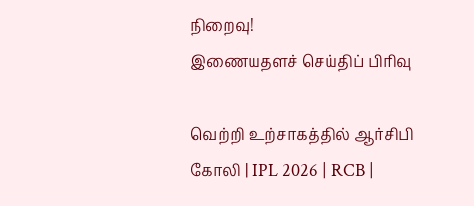நிறைவு!
இணையதளச் செய்திப் பிரிவு

வெற்றி உற்சாகத்தில் ஆர்சிபி கோலி | IPL 2026 | RCB |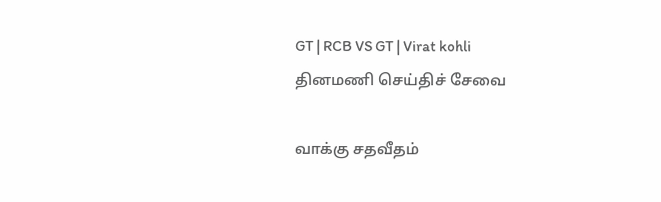GT | RCB VS GT | Virat kohli
தினமணி செய்திச் சேவை

வாக்கு சதவீதம்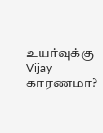உயர்வுக்கு Vijay காரணமா?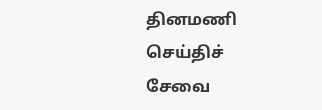தினமணி செய்திச் சேவை